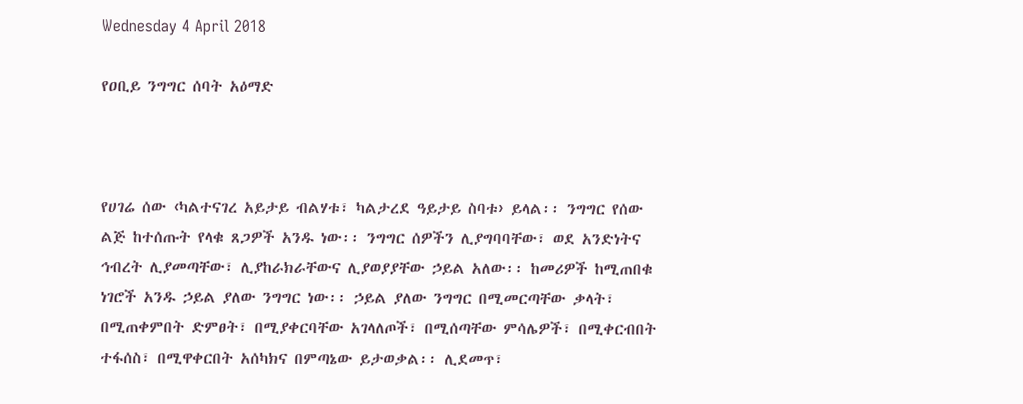Wednesday 4 April 2018

የዐቢይ ንግግር ሰባት አዕማድ



የሀገሬ ሰው ‹ካልተናገረ አይታይ ብልሃቱ፣ ካልታረደ ዓይታይ ስባቱ› ይላል፡፡ ንግግር የሰው ልጅ ከተሰጡት የላቁ ጸጋዎች አንዱ ነው፡፡ ንግግር ሰዎችን ሊያግባባቸው፣ ወደ አንድነትና ኅብረት ሊያመጣቸው፣ ሊያከራክራቸውና ሊያወያያቸው ኃይል አለው፡፡ ከመሪዎች ከሚጠበቁ ነገሮች አንዱ ኃይል ያለው ንግግር ነው፡፡ ኃይል ያለው ንግግር በሚመርጣቸው ቃላት፣ በሚጠቀምበት ድምፀት፣ በሚያቀርባቸው አገላለጦች፣ በሚሰጣቸው ምሳሌዎች፣ በሚቀርብበት ተፋሰስ፣ በሚዋቀርበት አሰካክና በምጣኔው ይታወቃል፡፡ ሊደመጥ፣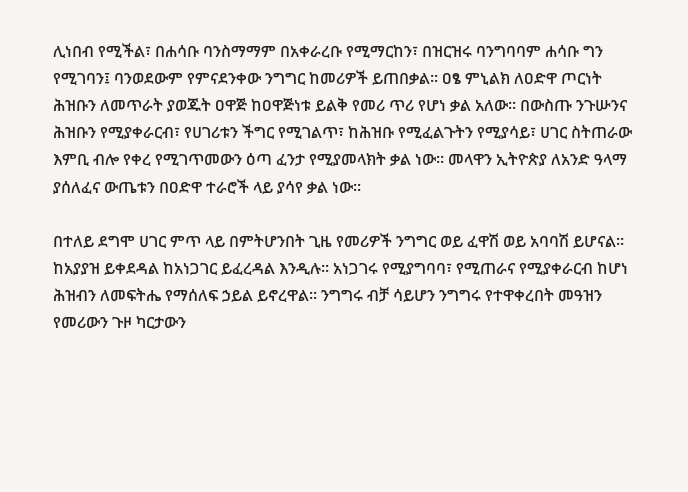ሊነበብ የሚችል፣ በሐሳቡ ባንስማማም በአቀራረቡ የሚማርከን፣ በዝርዝሩ ባንግባባም ሐሳቡ ግን የሚገባን፤ ባንወደውም የምናደንቀው ንግግር ከመሪዎች ይጠበቃል፡፡ ዐፄ ምኒልክ ለዐድዋ ጦርነት ሕዝቡን ለመጥራት ያወጁት ዐዋጅ ከዐዋጅነቱ ይልቅ የመሪ ጥሪ የሆነ ቃል አለው፡፡ በውስጡ ንጉሡንና ሕዝቡን የሚያቀራርብ፣ የሀገሪቱን ችግር የሚገልጥ፣ ከሕዝቡ የሚፈልጉትን የሚያሳይ፣ ሀገር ስትጠራው እምቢ ብሎ የቀረ የሚገጥመውን ዕጣ ፈንታ የሚያመላክት ቃል ነው፡፡ መላዋን ኢትዮጵያ ለአንድ ዓላማ ያሰለፈና ውጤቱን በዐድዋ ተራሮች ላይ ያሳየ ቃል ነው፡፡

በተለይ ደግሞ ሀገር ምጥ ላይ በምትሆንበት ጊዜ የመሪዎች ንግግር ወይ ፈዋሽ ወይ አባባሽ ይሆናል፡፡ ከአያያዝ ይቀደዳል ከአነጋገር ይፈረዳል እንዲሉ፡፡ አነጋገሩ የሚያግባባ፣ የሚጠራና የሚያቀራርብ ከሆነ ሕዝብን ለመፍትሔ የማሰለፍ ኃይል ይኖረዋል፡፡ ንግግሩ ብቻ ሳይሆን ንግግሩ የተዋቀረበት መዓዝን የመሪውን ጉዞ ካርታውን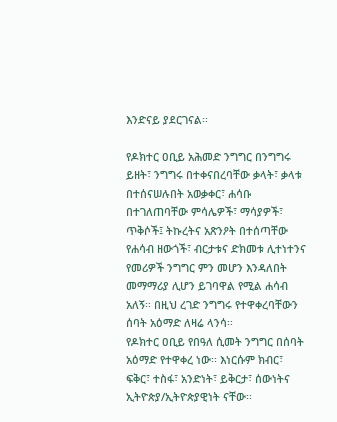እንድናይ ያደርገናል፡፡

የዶክተር ዐቢይ አሕመድ ንግግር በንግግሩ ይዘት፣ ንግግሩ በተቀናበረባቸው ቃላት፣ ቃላቱ በተሰናሠሉበት አወቃቀር፣ ሐሳቡ በተገለጠባቸው ምሳሌዎች፣ ማሳያዎች፣ ጥቅሶች፤ ትኩረትና አጽንዖት በተሰጣቸው የሐሳብ ዘውጎች፣ ብርታቱና ድክመቱ ሊተነተንና የመሪዎች ንግግር ምን መሆን እንዳለበት መማማሪያ ሊሆን ይገባዋል የሚል ሐሳብ አለኝ፡፡ በዚህ ረገድ ንግግሩ የተዋቀረባቸውን ሰባት አዕማድ ለዛሬ ላንሳ፡፡
የዶክተር ዐቢይ የበዓለ ሲመት ንግግር በሰባት አዕማድ የተዋቀረ ነው፡፡ እነርሱም ክብር፣ ፍቅር፣ ተስፋ፣ አንድነት፣ ይቅርታ፣ ሰውነትና ኢትዮጵያ/ኢትዮጵያዊነት ናቸው፡፡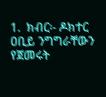1.  ክብር፡- ዶክተር ዐቢይ ንግግራቸውን የጀመሩት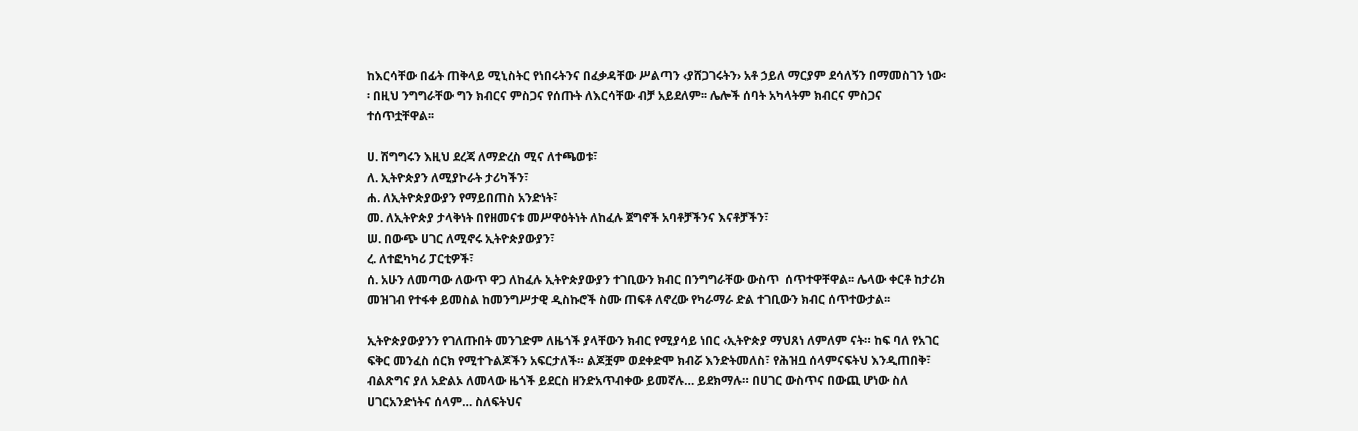ከእርሳቸው በፊት ጠቅላይ ሚኒስትር የነበሩትንና በፈቃዳቸው ሥልጣን ‹ያሸጋገሩትን› አቶ ኃይለ ማርያም ደሳለኝን በማመስገን ነው፡፡ በዚህ ንግግራቸው ግን ክብርና ምስጋና የሰጡት ለእርሳቸው ብቻ አይደለም፡፡ ሌሎች ሰባት አካላትም ክብርና ምስጋና ተሰጥቷቸዋል፡፡

ሀ. ሽግግሩን እዚህ ደረጃ ለማድረስ ሚና ለተጫወቱ፣
ለ. ኢትዮጵያን ለሚያኮራት ታሪካችን፣
ሐ. ለኢትዮጵያውያን የማይበጠስ አንድነት፣
መ. ለኢትዮጵያ ታላቅነት በየዘመናቱ መሥዋዕትነት ለከፈሉ ጀግኖች አባቶቻችንና እናቶቻችን፣
ሠ. በውጭ ሀገር ለሚኖሩ ኢትዮጵያውያን፣
ረ. ለተፎካካሪ ፓርቲዎች፣
ሰ. አሁን ለመጣው ለውጥ ዋጋ ለከፈሉ ኢትዮጵያውያን ተገቢውን ክብር በንግግራቸው ውስጥ  ሰጥተዋቸዋል፡፡ ሌላው ቀርቶ ከታሪክ መዝገብ የተፋቀ ይመስል ከመንግሥታዊ ዲስኩሮች ስሙ ጠፍቶ ለኖረው የካራማራ ድል ተገቢውን ክብር ሰጥተውታል፡፡

ኢትዮጵያውያንን የገለጡበት መንገድም ለዜጎች ያላቸውን ክብር የሚያሳይ ነበር ‹ኢትዮጵያ ማህጸነ ለምለም ናት። ከፍ ባለ የአገር ፍቅር መንፈስ ሰርክ የሚተጉልጆችን አፍርታለች። ልጆቿም ወደቀድሞ ክብሯ እንድትመለስ፣ የሕዝቧ ሰላምናፍትህ እንዲጠበቅ፣ ብልጽግና ያለ አድልኦ ለመላው ዜጎች ይደርስ ዘንድአጥብቀው ይመኛሉ… ይደክማሉ። በሀገር ውስጥና በውጪ ሆነው ስለ ሀገርአንድነትና ሰላም… ስለፍትህና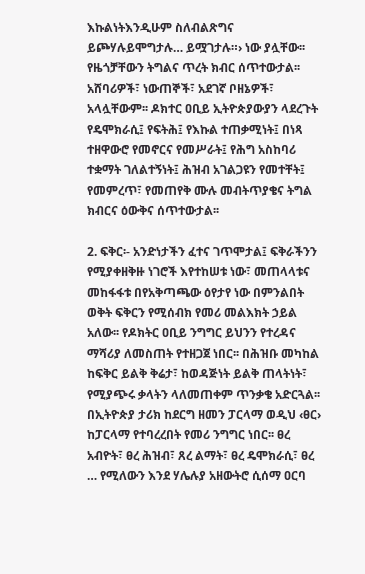እኩልነትእንዲሁም ስለብልጽግና ይጮሃሉይሞግታሉ… ይሟገታሉ።› ነው ያሏቸው፡፡ የዜጎቻቸውን ትግልና ጥረት ክብር ሰጥተውታል፡፡ አሸባሪዎች፣ ነውጠኞች፣ አደገኛ ቦዘኔዎች፣ አላሏቸውም፡፡ ዶክተር ዐቢይ ኢትዮጵያውያን ላደረጉት የዴሞክራሲ፤ የፍትሕ፤ የእኩል ተጠቃሚነት፤ በነጻ ተዘዋውሮ የመኖርና የመሥራት፤ የሕግ አስከባሪ ተቋማት ገለልተኝነት፤ ሕዝብ አገልጋዩን የመተቸት፤ የመምረጥ፣ የመጠየቅ ሙሉ መብትጥያቄና ትግል ክብርና ዕውቅና ሰጥተውታል፡፡

2. ፍቅር፡- አንድነታችን ፈተና ገጥሞታል፤ ፍቅራችንን የሚያቀዘቅዙ ነገሮች እየተከሠቱ ነው፣ መጠላላቱና መከፋፋቱ በየአቅጣጫው ዕየታየ ነው በምንልበት ወቅት ፍቅርን የሚሰብክ የመሪ መልእክት ኃይል አለው፡፡ የዶክትር ዐቢይ ንግግር ይህንን የተረዳና ማሻሪያ ለመስጠት የተዘጋጀ ነበር፡፡ በሕዝቡ መካከል ከፍቅር ይልቅ ቅሬታ፣ ከወዳጅነት ይልቅ ጠላትነት፣ የሚያጭሩ ቃላትን ላለመጠቀም ጥንቃቄ አድርጓል፡፡ በኢትዮጵያ ታሪክ ከደርግ ዘመን ፓርላማ ወዲህ ‹ፀር› ከፓርላማ የተባረረበት የመሪ ንግግር ነበር፡፡ ፀረ አብዮት፣ ፀረ ሕዝብ፣ ጸረ ልማት፣ ፀረ ዴሞክራሲ፣ ፀረ … የሚለውን እንደ ሃሌሉያ አዘውትሮ ሲሰማ ዐርባ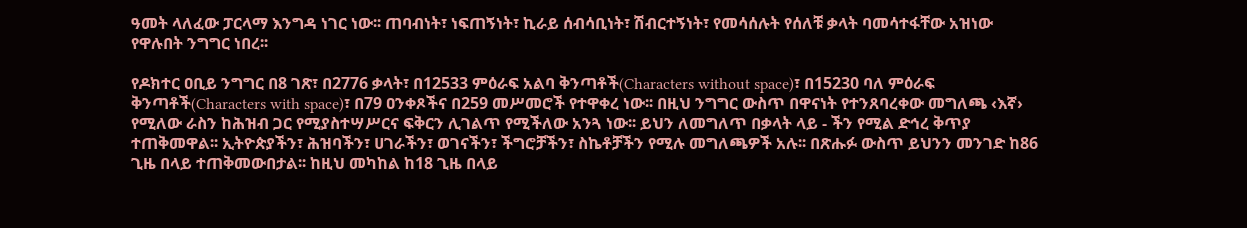ዓመት ላለፈው ፓርላማ እንግዳ ነገር ነው፡፡ ጠባብነት፣ ነፍጠኝነት፣ ኪራይ ሰብሳቢነት፣ ሽብርተኝነት፣ የመሳሰሉት የሰለቹ ቃላት ባመሳተፋቸው አዝነው የዋሉበት ንግግር ነበረ፡፡

የዶክተር ዐቢይ ንግግር በ8 ገጽ፣ በ2776 ቃላት፣ በ12533 ምዕራፍ አልባ ቅንጣቶች(Characters without space)፣ በ15230 ባለ ምዕራፍ ቅንጣቶች(Characters with space)፣ በ79 ዐንቀጾችና በ259 መሥመሮች የተዋቀረ ነው፡፡ በዚህ ንግግር ውስጥ በዋናነት የተንጸባረቀው መግለጫ ‹እኛ› የሚለው ራስን ከሕዝብ ጋር የሚያስተሣሥርና ፍቅርን ሊገልጥ የሚችለው አንጓ ነው፡፡ ይህን ለመግለጥ በቃላት ላይ - ችን የሚል ድኅረ ቅጥያ ተጠቅመዋል፡፡ ኢትዮጵያችን፣ ሕዝባችን፣ ሀገራችን፣ ወገናችን፣ ችግሮቻችን፣ ስኬቶቻችን የሚሉ መግለጫዎች አሉ፡፡ በጽሑፉ ውስጥ ይህንን መንገድ ከ86 ጊዜ በላይ ተጠቅመውበታል፡፡ ከዚህ መካከል ከ18 ጊዜ በላይ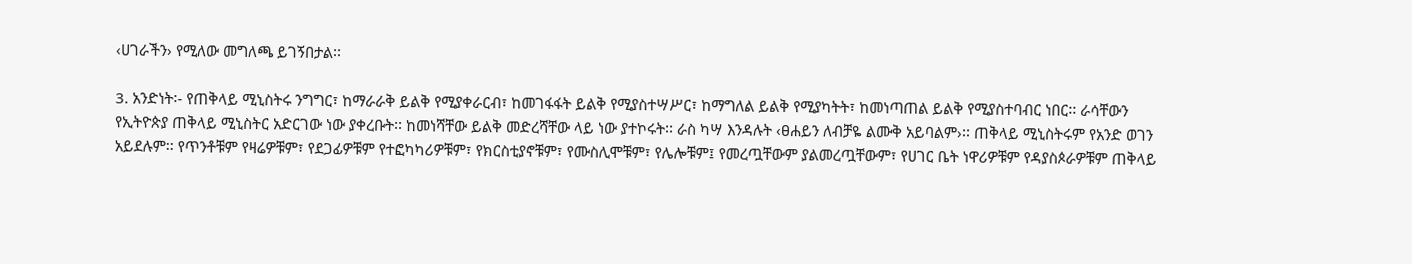‹ሀገራችን› የሚለው መግለጫ ይገኝበታል፡፡

3. አንድነት፡- የጠቅላይ ሚኒስትሩ ንግግር፣ ከማራራቅ ይልቅ የሚያቀራርብ፣ ከመገፋፋት ይልቅ የሚያስተሣሥር፣ ከማግለል ይልቅ የሚያካትት፣ ከመነጣጠል ይልቅ የሚያስተባብር ነበር፡፡ ራሳቸውን የኢትዮጵያ ጠቅላይ ሚኒስትር አድርገው ነው ያቀረቡት፡፡ ከመነሻቸው ይልቅ መድረሻቸው ላይ ነው ያተኮሩት፡፡ ራስ ካሣ እንዳሉት ‹ፀሐይን ለብቻዬ ልሙቅ አይባልም›፡፡ ጠቅላይ ሚኒስትሩም የአንድ ወገን አይደሉም፡፡ የጥንቶቹም የዛሬዎቹም፣ የደጋፊዎቹም የተፎካካሪዎቹም፣ የክርስቲያኖቹም፣ የሙስሊሞቹም፣ የሌሎቹም፤ የመረጧቸውም ያልመረጧቸውም፣ የሀገር ቤት ነዋሪዎቹም የዳያስጶራዎቹም ጠቅላይ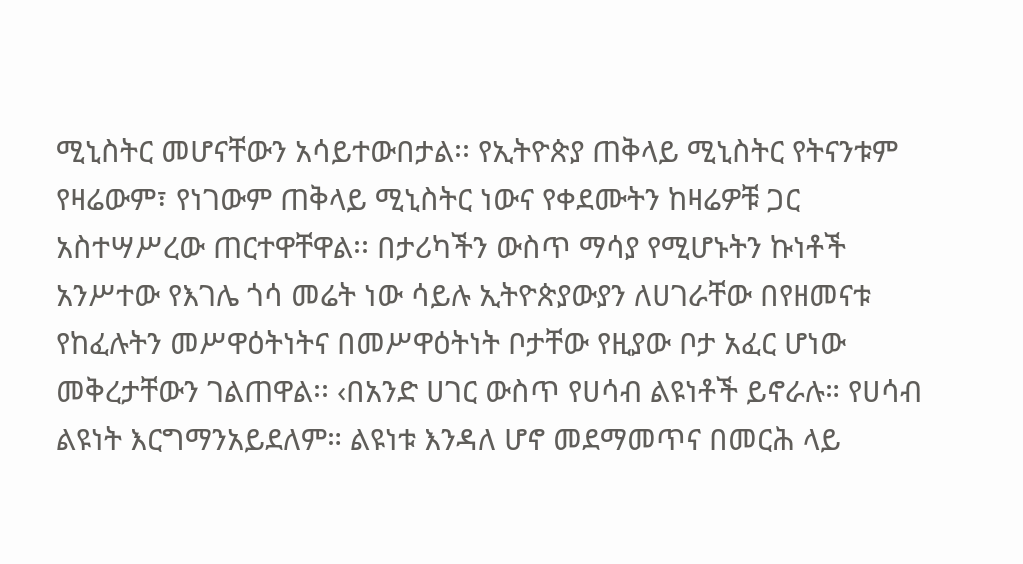ሚኒስትር መሆናቸውን አሳይተውበታል፡፡ የኢትዮጵያ ጠቅላይ ሚኒስትር የትናንቱም የዛሬውም፣ የነገውም ጠቅላይ ሚኒስትር ነውና የቀደሙትን ከዛሬዎቹ ጋር አስተሣሥረው ጠርተዋቸዋል፡፡ በታሪካችን ውስጥ ማሳያ የሚሆኑትን ኩነቶች አንሥተው የእገሌ ጎሳ መሬት ነው ሳይሉ ኢትዮጵያውያን ለሀገራቸው በየዘመናቱ የከፈሉትን መሥዋዕትነትና በመሥዋዕትነት ቦታቸው የዚያው ቦታ አፈር ሆነው መቅረታቸውን ገልጠዋል፡፡ ‹በአንድ ሀገር ውስጥ የሀሳብ ልዩነቶች ይኖራሉ። የሀሳብ ልዩነት እርግማንአይደለም። ልዩነቱ እንዳለ ሆኖ መደማመጥና በመርሕ ላይ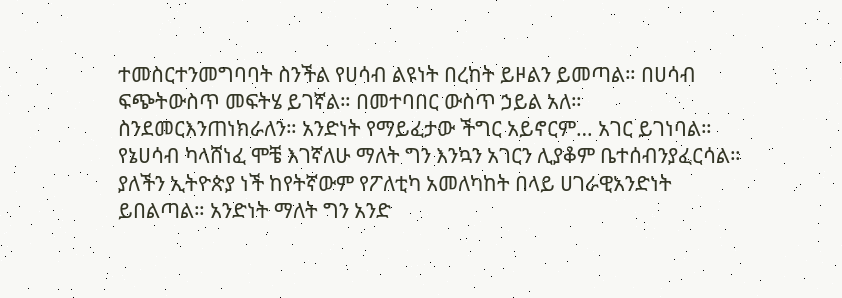ተመስርተንመግባባት ስንችል የሀሳብ ልዩነት በረከት ይዞልን ይመጣል። በሀሳብ ፍጭትውስጥ መፍትሄ ይገኛል። በመተባበር ውስጥ ኃይል አለ። ስንደመርእንጠነክራለን። አንድነት የማይፈታው ችግር አይኖርም… አገር ይገነባል። የኔሀሳብ ካላሸነፈ ሞቼ እገኛለሁ ማለት ግን እንኳን አገርን ሊያቆም ቤተሰብንያፈርሳል። ያለችን ኢትዮጵያ ነች ከየትኛውም የፖለቲካ አመለካከት በላይ ሀገራዊአንድነት ይበልጣል። አንድነት ማለት ግን አንድ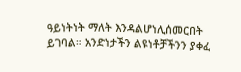ዓይነትነት ማለት እንዳልሆነሊሰመርበት ይገባል። አንድነታችን ልዩነቶቻችንን ያቀፈ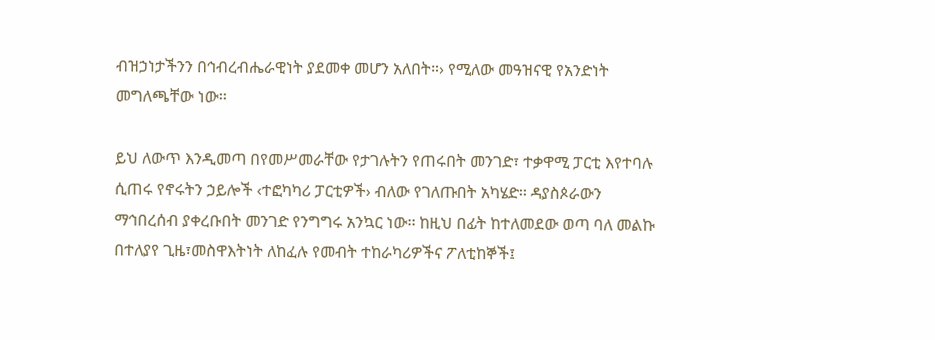ብዝኃነታችንን በኅብረብሔራዊነት ያደመቀ መሆን አለበት።› የሚለው መዓዝናዊ የአንድነት መግለጫቸው ነው፡፡

ይህ ለውጥ እንዲመጣ በየመሥመራቸው የታገሉትን የጠሩበት መንገድ፣ ተቃዋሚ ፓርቲ እየተባሉ ሲጠሩ የኖሩትን ኃይሎች ‹ተፎካካሪ ፓርቲዎች› ብለው የገለጡበት አካሄድ፡፡ ዳያስጶራውን ማኅበረሰብ ያቀረቡበት መንገድ የንግግሩ አንኳር ነው፡፡ ከዚህ በፊት ከተለመደው ወጣ ባለ መልኩ በተለያየ ጊዜ፣መስዋእትነት ለከፈሉ የመብት ተከራካሪዎችና ፖለቲከኞች፤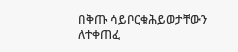በቅጡ ሳይቦርቁሕይወታቸውን ለተቀጠፈ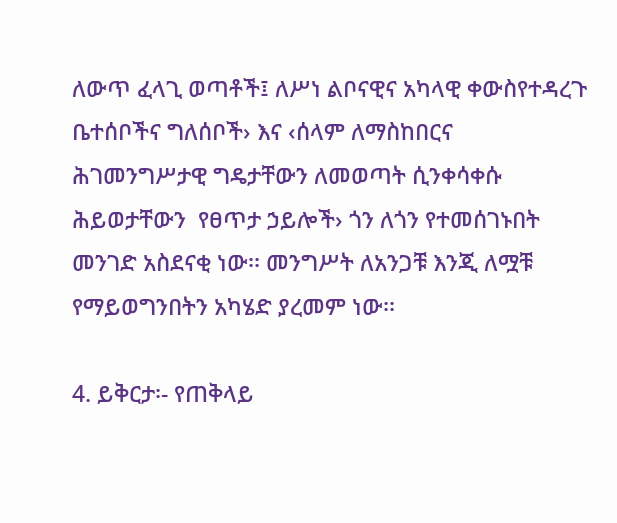ለውጥ ፈላጊ ወጣቶች፤ ለሥነ ልቦናዊና አካላዊ ቀውስየተዳረጉ ቤተሰቦችና ግለሰቦች› እና ‹ሰላም ለማስከበርና ሕገመንግሥታዊ ግዴታቸውን ለመወጣት ሲንቀሳቀሱ ሕይወታቸውን  የፀጥታ ኃይሎች› ጎን ለጎን የተመሰገኑበት መንገድ አስደናቂ ነው፡፡ መንግሥት ለአንጋቹ እንጂ ለሟቹ የማይወግንበትን አካሄድ ያረመም ነው፡፡

4. ይቅርታ፡- የጠቅላይ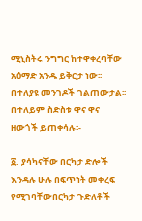ሚኒስትሩ ንግግር ከተዋቀረባቸው አዕማድ አንዱ ይቅርታ ነው፡፡ በተለያዩ መንገዶች ገልጠውታል፡፡ በተለይም ስድስቱ ዋና ዋና ዘውጎች ይጠቀሳሉ፡-

፩. ያሳካናቸው በርካታ ድሎች እንዳሉ ሁሉ በፍጥነት መቀረፍ የሚገባቸውበርካታ ጉድለቶች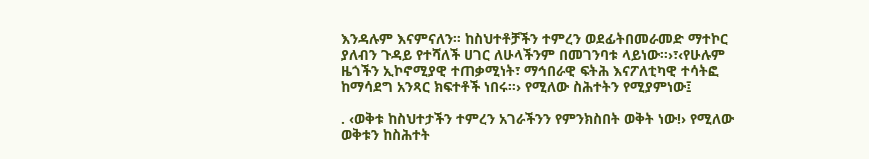እንዳሉም እናምናለን። ከስህተቶቻችን ተምረን ወደፊትበመራመድ ማተኮር ያለብን ጉዳይ የተሻለች ሀገር ለሁላችንም በመገንባቱ ላይነው።›፣‹የሁሉም ዜጎችን ኢኮኖሚያዊ ተጠቃሚነት፣ ማኅበራዊ ፍትሕ እናፖለቲካዊ ተሳትፎ ከማሳደግ አንጻር ክፍተቶች ነበሩ።› የሚለው ስሕተትን የሚያምነው፤

. ‹ወቅቱ ከስህተታችን ተምረን አገራችንን የምንክስበት ወቅት ነው!› የሚለው ወቅቱን ከስሕተት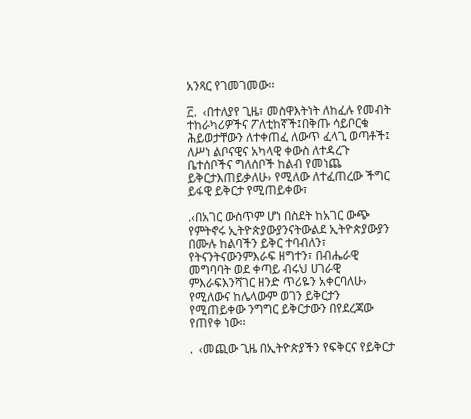አንጻር የገመገመው፡፡

፫.  ‹በተለያየ ጊዜ፣ መስዋእትነት ለከፈሉ የመብት ተከራካሪዎችና ፖለቲከኛች፤በቅጡ ሳይቦርቁ ሕይወታቸውን ለተቀጠፈ ለውጥ ፈላጊ ወጣቶች፤ ለሥነ ልቦናዊና አካላዊ ቀውስ ለተዳረጉ ቤተሰቦችና ግለሰቦች ከልብ የመነጨ ይቅርታእጠይቃለሁ› የሚለው ለተፈጠረው ችግር ይፋዊ ይቅርታ የሚጠይቀው፣

.‹በአገር ውስጥም ሆነ በስደት ከአገር ውጭ የምትኖሩ ኢትዮጵያውያንናትውልደ ኢትዮጵያውያን በሙሉ ከልባችን ይቅር ተባብለን፣ የትናንትናውንምእራፍ ዘግተን፣ በብሔራዊ መግባባት ወደ ቀጣይ ብሩህ ሀገራዊ ምእራፍእንሻገር ዘንድ ጥሪዬን አቀርባለሁ› የሚለውና ከሌላውም ወገን ይቅርታን የሚጠይቀው ንግግር ይቅርታውን በየደረጃው የጠየቀ ነው፡፡

.  ‹መጪው ጊዜ በኢትዮጵያችን የፍቅርና የይቅርታ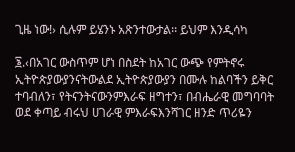ጊዜ ነው!› ሲሉም ይሄንኑ አጽንተውታል፡፡ ይህም እንዲሳካ

፮.‹በአገር ውስጥም ሆነ በስደት ከአገር ውጭ የምትኖሩ ኢትዮጵያውያንናትውልደ ኢትዮጵያውያን በሙሉ ከልባችን ይቅር ተባብለን፣ የትናንትናውንምእራፍ ዘግተን፣ በብሔራዊ መግባባት ወደ ቀጣይ ብሩህ ሀገራዊ ምእራፍእንሻገር ዘንድ ጥሪዬን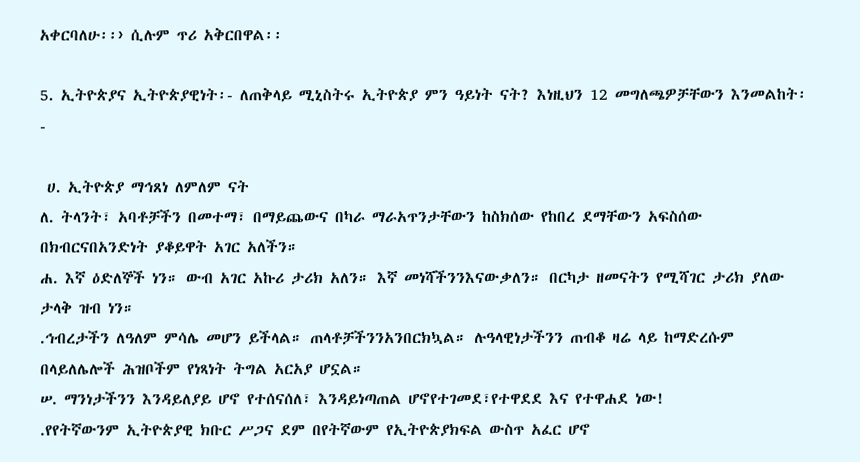አቀርባለሁ፡፡› ሲሉም ጥሪ አቅርበዋል፡፡

5. ኢትዮጵያና ኢትዮጵያዊነት፡- ለጠቅላይ ሚኒስትሩ ኢትዮጵያ ምን ዓይነት ናት? እነዚህን 12 መግለጫዎቻቸውን እንመልከት፡-

 ሀ. ኢትዮጵያ ማኅጸነ ለምለም ናት
ለ. ትላንት፣ አባቶቻችን በመተማ፣ በማይጨውና በካራ ማራአጥንታቸውን ከስክሰው የከበረ ደማቸውን አፍስሰው በክብርናበአንድነት ያቆይዋት አገር አለችን።
ሐ. እኛ ዕድለኞች ነን። ውብ አገር አኩሪ ታሪክ አለን። እኛ መነሻችንንእናውቃለን። በርካታ ዘመናትን የሚሻገር ታሪክ ያለው ታላቅ ዝብ ነን።
.ኅብረታችን ለዓለም ምሳሌ መሆን ይችላል። ጠላቶቻችንንአንበርክኳል። ሉዓላዊነታችንን ጠብቆ ዛሬ ላይ ከማድረሱም በላይለሌሎች ሕዝቦችም የነጻነት ትግል አርአያ ሆኗል።
ሠ. ማንነታችንን እንዳይለያይ ሆኖ የተሰናሰለ፣ እንዳይነጣጠል ሆኖየተገመደ፣የተዋደደ እና የተዋሐደ ነው!
.የየትኛውንም ኢትዮጵያዊ ክቡር ሥጋና ደም በየትኛውም የኢትዮጵያክፍል ውስጥ አፈር ሆኖ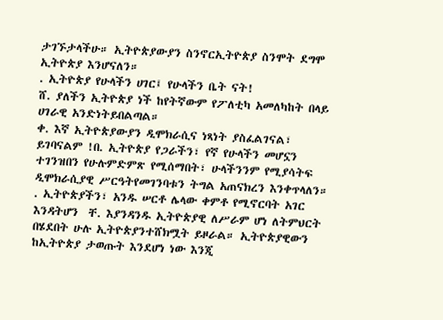ታገኙታላችሁ። ኢትዮጵያውያን ስንኖርኢትዮጵያ ስንሞት ደግሞ ኢትዮጵያ እንሆናለን።
. ኢትዮጵያ የሁላችን ሀገር፤ የሁላችን ቤት ናት!
ሸ. ያለችን ኢትዮጵያ ነች ከየትኛውም የፖለቲካ አመለካከት በላይ ሀገራዊ አንድነትይበልጣል።
ቀ. እኛ ኢትዮጵያውያን ዲሞክራሲና ነጻነት ያስፈልገናል፣ ይገባናልም !በ. ኢትዮጵያ የጋራችን፣ የኛ የሁላችን መሆኗን ተገንዝበን የሁሉምድምጽ የሚሰማበት፣ ሁላችንንም የሚያሳትፍ ዲሞክራሲያዊ ሥርዓትየመገንባቱን ትግል አጠናክረን እንቀጥላለን።
. ኢትዮጵያችን፣ አንዱ ሠርቶ ሌላው ቀምቶ የሚኖርባት አገር እንዳትሆን  ቸ. እያንዳንዱ ኢትዮጵያዊ ለሥራም ሆነ ለትምህርት በሄደበት ሁሉ ኢትዮጵያንተሸክሟት ይዞራል። ኢትዮጵያዊውን ከኢትዮጵያ ታወጡት እንደሆነ ነው እንጂ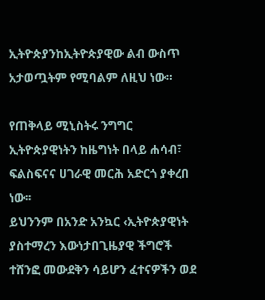ኢትዮጵያንከኢትዮጵያዊው ልብ ውስጥ አታወጧትም የሚባልም ለዚህ ነው።

የጠቅላይ ሚኒስትሩ ንግግር ኢትዮጵያዊነትን ከዜግነት በላይ ሐሳብ፣ ፍልስፍናና ሀገራዊ መርሕ አድርጎ ያቀረበ ነው፡፡
ይህንንም በአንድ አንኳር ‹ኢትዮጵያዊነት ያስተማረን እውነታበጊዜያዊ ችግሮች ተሸንፎ መውደቅን ሳይሆን ፈተናዎችን ወደ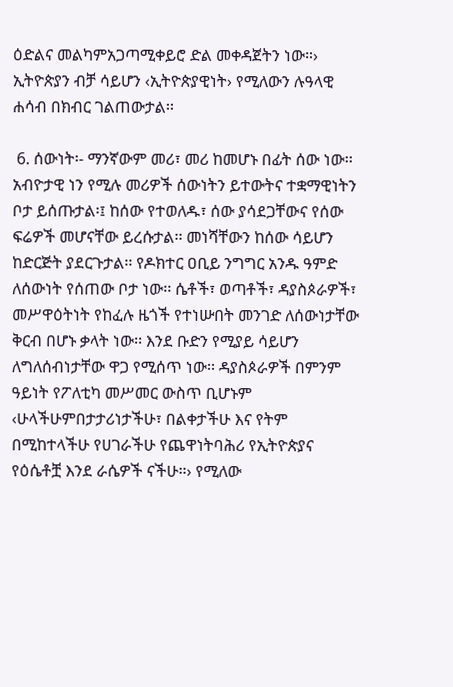ዕድልና መልካምአጋጣሚቀይሮ ድል መቀዳጀትን ነው።› ኢትዮጵያን ብቻ ሳይሆን ‹ኢትዮጵያዊነት› የሚለውን ሉዓላዊ ሐሳብ በክብር ገልጠውታል፡፡

 6. ሰውነት፡- ማንኛውም መሪ፣ መሪ ከመሆኑ በፊት ሰው ነው፡፡ አብዮታዊ ነን የሚሉ መሪዎች ሰውነትን ይተውትና ተቋማዊነትን ቦታ ይሰጡታል፡፤ ከሰው የተወለዱ፣ ሰው ያሳደጋቸውና የሰው ፍሬዎች መሆናቸው ይረሱታል፡፡ መነሻቸውን ከሰው ሳይሆን ከድርጅት ያደርጉታል፡፡ የዶክተር ዐቢይ ንግግር አንዱ ዓምድ ለሰውነት የሰጠው ቦታ ነው፡፡ ሴቶች፣ ወጣቶች፣ ዳያስጶራዎች፣ መሥዋዕትነት የከፈሉ ዜጎች የተነሡበት መንገድ ለሰውነታቸው ቅርብ በሆኑ ቃላት ነው፡፡ እንደ ቡድን የሚያይ ሳይሆን ለግለሰብነታቸው ዋጋ የሚሰጥ ነው፡፡ ዳያስጶራዎች በምንም ዓይነት የፖለቲካ መሥመር ውስጥ ቢሆኑም ‹ሁላችሁምበታታሪነታችሁ፣ በልቀታችሁ እና የትም በሚከተላችሁ የሀገራችሁ የጨዋነትባሕሪ የኢትዮጵያና የዕሴቶቿ እንደ ራሴዎች ናችሁ።› የሚለው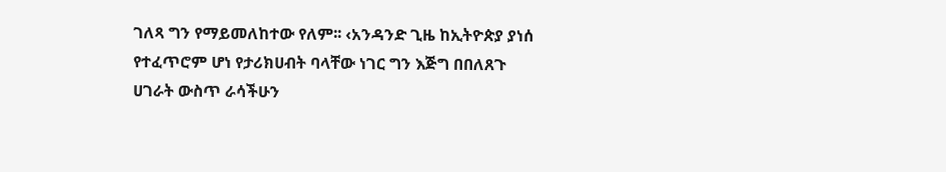ገለጻ ግን የማይመለከተው የለም፡፡ ‹አንዳንድ ጊዜ ከኢትዮጵያ ያነሰ የተፈጥሮም ሆነ የታሪክሀብት ባላቸው ነገር ግን እጅግ በበለጸጉ ሀገራት ውስጥ ራሳችሁን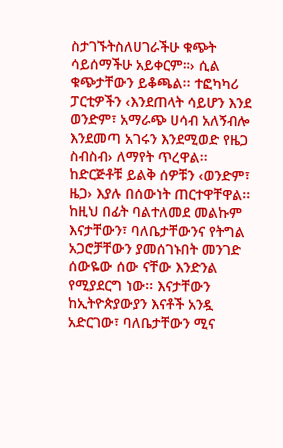ስታገኙትስለሀገራችሁ ቁጭት ሳይሰማችሁ አይቀርም።› ሲል ቁጭታቸውን ይቆጫል፡፡ ተፎካካሪ ፓርቲዎችን ‹እንደጠላት ሳይሆን እንደ ወንድም፣ አማራጭ ሀሳብ አለኝብሎ እንደመጣ አገሩን እንደሚወድ የዜጋ ስብስብ› ለማየት ጥረዋል፡፡ ከድርጅቶቹ ይልቅ ሰዎቹን ‹ወንድም፣ ዜጋ› እያሉ በሰውነት ጠርተዋቸዋል፡፡ ከዚህ በፊት ባልተለመደ መልኩም እናታቸውን፣ ባለቤታቸውንና የትግል አጋሮቻቸውን ያመሰገኑበት መንገድ ሰውዬው ሰው ናቸው እንድንል የሚያደርግ ነው፡፡ እናታቸውን ከኢትዮጵያውያን እናቶች አንዷ አድርገው፣ ባለቤታቸውን ሚና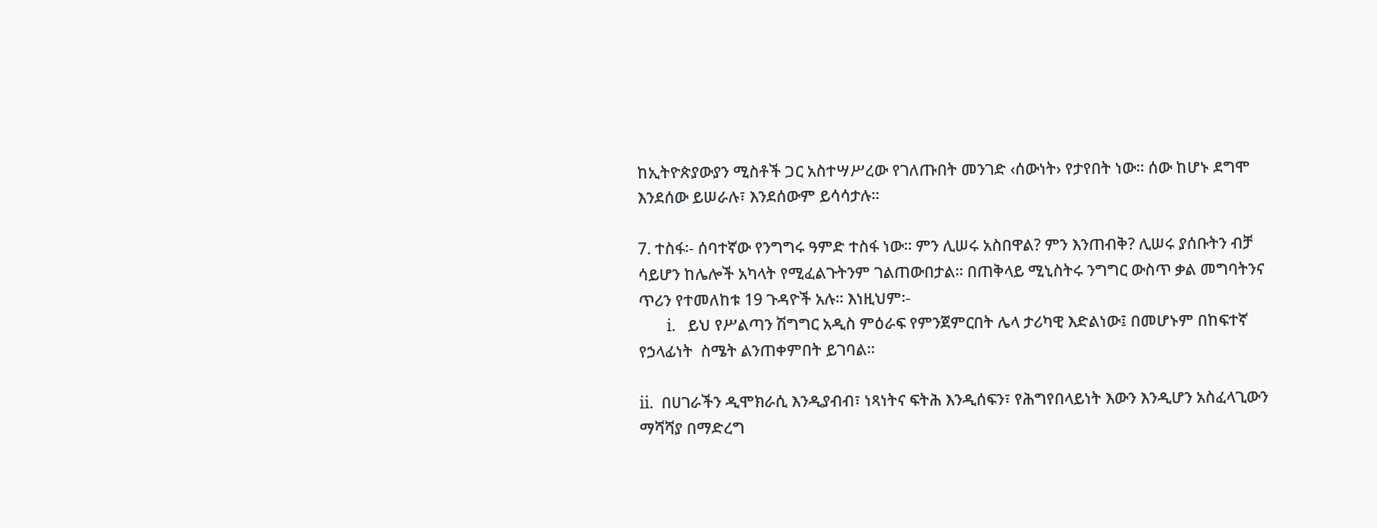ከኢትዮጵያውያን ሚስቶች ጋር አስተሣሥረው የገለጡበት መንገድ ‹ሰውነት› የታየበት ነው፡፡ ሰው ከሆኑ ደግሞ እንደሰው ይሠራሉ፣ እንደሰውም ይሳሳታሉ፡፡

7. ተስፋ፡- ሰባተኛው የንግግሩ ዓምድ ተስፋ ነው፡፡ ምን ሊሠሩ አስበዋል? ምን እንጠብቅ? ሊሠሩ ያሰቡትን ብቻ ሳይሆን ከሌሎች አካላት የሚፈልጉትንም ገልጠውበታል፡፡ በጠቅላይ ሚኒስትሩ ንግግር ውስጥ ቃል መግባትንና ጥሪን የተመለከቱ 19 ጉዳዮች አሉ፡፡ እነዚህም፡-
       i.   ይህ የሥልጣን ሽግግር አዲስ ምዕራፍ የምንጀምርበት ሌላ ታሪካዊ እድልነው፤ በመሆኑም በከፍተኛ የኃላፊነት  ስሜት ልንጠቀምበት ይገባል።

ii.  በሀገራችን ዲሞክራሲ እንዲያብብ፣ ነጻነትና ፍትሕ እንዲሰፍን፣ የሕግየበላይነት እውን እንዲሆን አስፈላጊውን
ማሻሻያ በማድረግ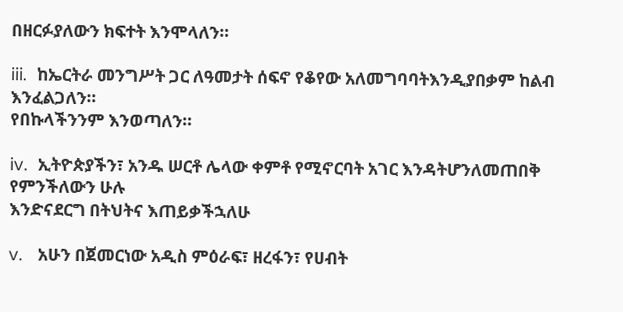በዘርፉያለውን ክፍተት እንሞላለን።

iii.  ከኤርትራ መንግሥት ጋር ለዓመታት ሰፍኖ የቆየው አለመግባባትእንዲያበቃም ከልብ እንፈልጋለን።
የበኩላችንንም እንወጣለን።

iv.  ኢትዮጵያችን፣ አንዱ ሠርቶ ሌላው ቀምቶ የሚኖርባት አገር እንዳትሆንለመጠበቅ የምንችለውን ሁሉ
እንድናደርግ በትህትና እጠይቃችኋለሁ

v.   አሁን በጀመርነው አዲስ ምዕራፍ፣ ዘረፋን፣ የሀብት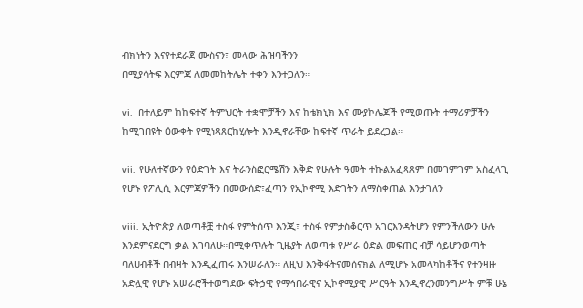ብክነትን እናየተደራጀ ሙስናን፣ መላው ሕዝባችንን
በሚያሳትፍ እርምጃ ለመመከትሌት ተቀን እንተጋለን።

vi.   በተለይም ከከፍተኛ ትምህርት ተቋሞቻችን እና ከቴክኒክ እና ሙያኮሌጆች የሚወጡት ተማሪዎቻችን
ከሚገበዩት ዕውቀት የሚነጻጸርከሂሎት እንዲኖራቸው ከፍተኛ ጥራት ይደረጋል።

vii.  የሁለተኛውን የዕድገት እና ትራንስፎርሜሽን እቅድ የሁሉት ዓመት ተኩልአፈጻጸም በመገምገም አስፈላጊ
የሆኑ የፖሊሲ እርምጃዎችን በመውሰድ፣ፈጣን የኢኮኖሚ እድገትን ለማስቀጠል እንታገለን

viii.  ኢትዮጵያ ለወጣቶቿ ተስፋ የምትሰጥ እንጂ፣ ተስፋ የምታስቆርጥ አገርእንዳትሆን የምንችለውን ሁሉ
እንደምናደርግ ቃል እገባለሁ።በሚቀጥሉት ጊዜያት ለወጣቱ የሥራ ዕድል መፍጠር ብቻ ሳይሆንወጣት
ባለሀብቶች በብዛት እንዲፈጠሩ እንሠራለን። ለዚህ እንቅፋትናመሰናክል ለሚሆኑ አመላካከቶችና የተንዛዙ
አድሏዊ የሆኑ አሠራሮችተወግደው ፍትኃዊ የማኅበራዊና ኢኮኖሚያዊ ሥርዓት እንዲኖረንመንግሥት ምቹ ሁኔ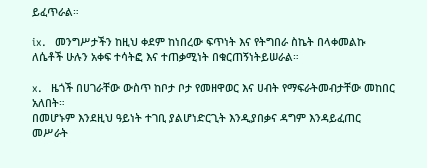ይፈጥራል።

ix.   መንግሥታችን ከዚህ ቀደም ከነበረው ፍጥነት እና የትግበራ ስኬት በላቀመልኩ ለሴቶች ሁሉን አቀፍ ተሳትፎ እና ተጠቃሚነት በቁርጠኝነትይሠራል።

x.   ዜጎች በሀገራቸው ውስጥ ከቦታ ቦታ የመዘዋወር እና ሀብት የማፍራትመብታቸው መከበር አለበት።
በመሆኑም እንደዚህ ዓይነት ተገቢ ያልሆነድርጊት እንዲያበቃና ዳግም እንዳይፈጠር መሥራት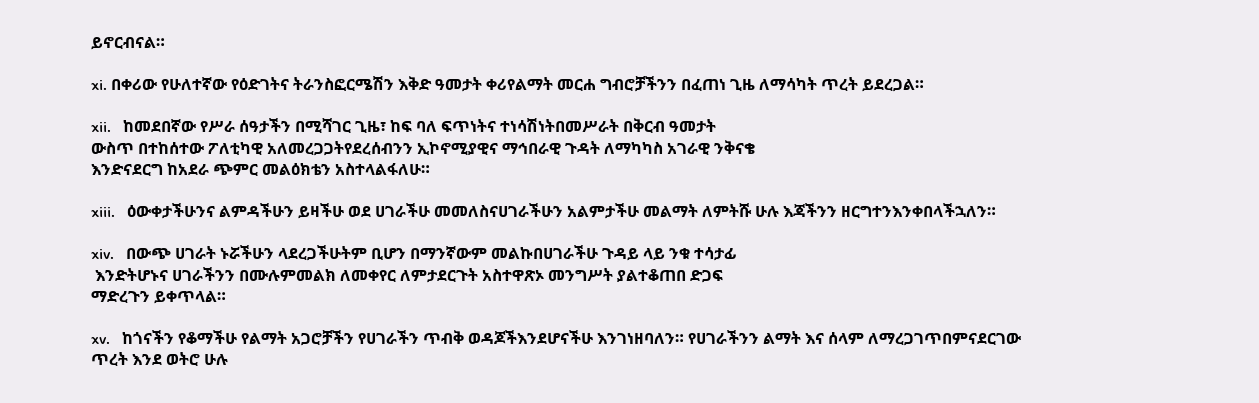ይኖርብናል።

xi. በቀሪው የሁለተኛው የዕድገትና ትራንስፎርሜሽን እቅድ ዓመታት ቀሪየልማት መርሐ ግብሮቻችንን በፈጠነ ጊዜ ለማሳካት ጥረት ይደረጋል።

xii.   ከመደበኛው የሥራ ሰዓታችን በሚሻገር ጊዜ፣ ከፍ ባለ ፍጥነትና ተነሳሽነትበመሥራት በቅርብ ዓመታት
ውስጥ በተከሰተው ፖለቲካዊ አለመረጋጋትየደረሰብንን ኢኮኖሚያዊና ማኅበራዊ ጉዳት ለማካካስ አገራዊ ንቅናቄ
እንድናደርግ ከአደራ ጭምር መልዕክቴን አስተላልፋለሁ።

xiii.   ዕውቀታችሁንና ልምዳችሁን ይዛችሁ ወደ ሀገራችሁ መመለስናሀገራችሁን አልምታችሁ መልማት ለምትሹ ሁሉ እጃችንን ዘርግተንእንቀበላችኋለን።

xiv.   በውጭ ሀገራት ኑሯችሁን ላደረጋችሁትም ቢሆን በማንኛውም መልኩበሀገራችሁ ጉዳይ ላይ ንቁ ተሳታፊ
 እንድትሆኑና ሀገራችንን በሙሉምመልክ ለመቀየር ለምታደርጉት አስተዋጽኦ መንግሥት ያልተቆጠበ ድጋፍ
ማድረጉን ይቀጥላል።

xv.   ከጎናችን የቆማችሁ የልማት አጋሮቻችን የሀገራችን ጥብቅ ወዳጆችእንደሆናችሁ እንገነዘባለን። የሀገራችንን ልማት እና ሰላም ለማረጋገጥበምናደርገው ጥረት እንደ ወትሮ ሁሉ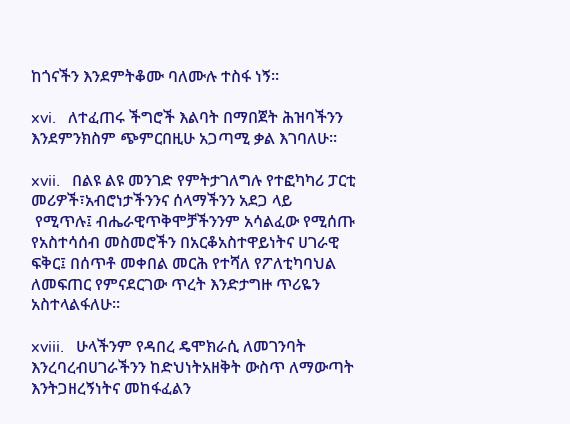ከጎናችን እንደምትቆሙ ባለሙሉ ተስፋ ነኝ።

xvi.   ለተፈጠሩ ችግሮች እልባት በማበጀት ሕዝባችንን እንደምንክስም ጭምርበዚሁ አጋጣሚ ቃል እገባለሁ፡፡

xvii.   በልዩ ልዩ መንገድ የምትታገለግሉ የተፎካካሪ ፓርቲ መሪዎች፣አብሮነታችንንና ሰላማችንን አደጋ ላይ
 የሚጥሉ፤ ብሔራዊጥቅሞቻችንንም አሳልፈው የሚሰጡ የአስተሳሰብ መስመሮችን በአርቆአስተዋይነትና ሀገራዊ
ፍቅር፤ በሰጥቶ መቀበል መርሕ የተሻለ የፖለቲካባህል ለመፍጠር የምናደርገው ጥረት እንድታግዙ ጥሪዬን
አስተላልፋለሁ፡፡

xviii.   ሁላችንም የዳበረ ዴሞክራሲ ለመገንባት እንረባረብሀገራችንን ከድህነትአዘቅት ውስጥ ለማውጣት እንትጋዘረኝነትና መከፋፈልን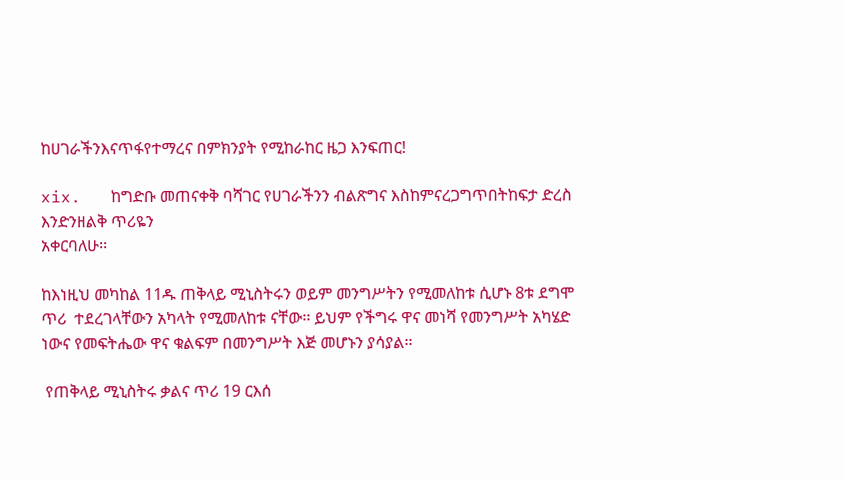ከሀገራችንእናጥፋየተማረና በምክንያት የሚከራከር ዜጋ እንፍጠር!

xix.   ከግድቡ መጠናቀቅ ባሻገር የሀገራችንን ብልጽግና እስከምናረጋግጥበትከፍታ ድረስ እንድንዘልቅ ጥሪዬን
አቀርባለሁ፡፡

ከእነዚህ መካከል 11ዱ ጠቅላይ ሚኒስትሩን ወይም መንግሥትን የሚመለከቱ ሲሆኑ 8ቱ ደግሞ ጥሪ  ተደረገላቸውን አካላት የሚመለከቱ ናቸው፡፡ ይህም የችግሩ ዋና መነሻ የመንግሥት አካሄድ ነውና የመፍትሔው ዋና ቁልፍም በመንግሥት እጅ መሆኑን ያሳያል፡፡

 የጠቅላይ ሚኒስትሩ ቃልና ጥሪ 19 ርእሰ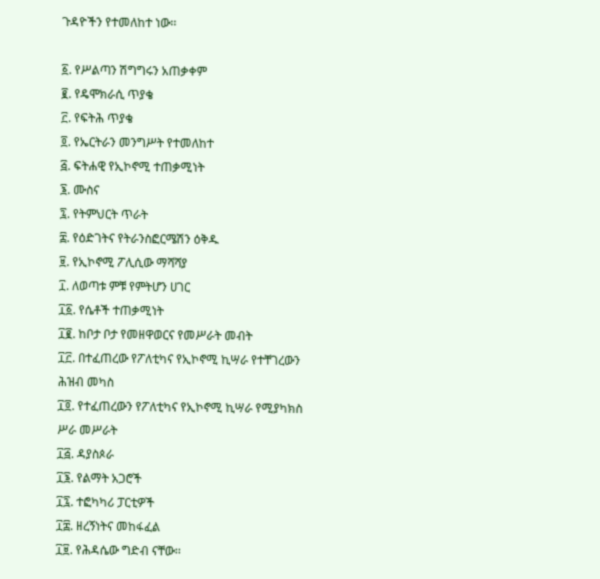ጉዳዮችን የተመለከተ ነው፡፡

፩. የሥልጣን ሽግግሩን አጠቃቀም
፪. የዴሞክራሲ ጥያቄ
፫. የፍትሕ ጥያቄ
፬. የኤርትራን መንግሥት የተመለከተ
፭. ፍትሐዊ የኢኮኖሚ ተጠቃሚነት
፮. ሙስና
፯. የትምህርት ጥራት
፰. የዕድገትና የትራንስፎርሜሽን ዕቅዱ
፱. የኢኮኖሚ ፖሊሲው ማሻሻያ
፲. ለወጣቱ ምቹ የምትሆን ሀገር
፲፩. የሴቶች ተጠቃሚነት
፲፪. ከቦታ ቦታ የመዘዋወርና የመሥራት መብት
፲፫. በተፈጠረው የፖለቲካና የኢኮኖሚ ኪሣራ የተቸገረውን ሕዝብ መካስ
፲፬. የተፈጠረውን የፖለቲካና የኢኮኖሚ ኪሣራ የሚያካክስ ሥራ መሥራት
፲፭. ዳያስጶራ
፲፮. የልማት አጋሮች
፲፯. ተፎካካሪ ፓርቲዎች
፲፰. ዘረኝነትና መከፋፈል
፲፱. የሕዳሴው ግድብ ናቸው፡፡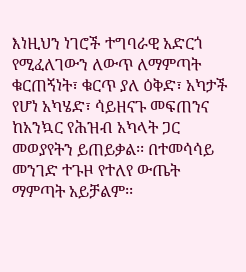እነዚህን ነገሮች ተግባራዊ አድርጎ የሚፈለገውን ለውጥ ለማምጣት ቁርጠኝነት፣ ቁርጥ ያለ ዕቅድ፣ አካታች የሆነ አካሄድ፣ ሳይዘናጉ መፍጠንና ከአንኳር የሕዝብ አካላት ጋር መወያየትን ይጠይቃል፡፡ በተመሳሳይ መንገድ ተጉዞ የተለየ ውጤት ማምጣት አይቻልም፡፡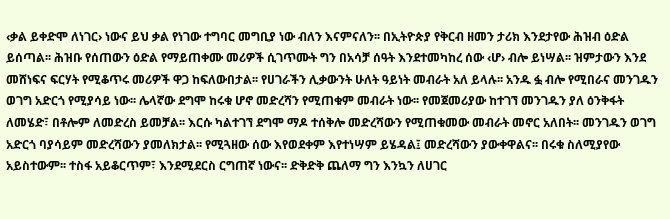‹ቃል ይቀድሞ ለነገር› ነውና ይህ ቃል የነገው ተግባር መግቢያ ነው ብለን እናምናለን፡፡ በኢትዮጵያ የቅርብ ዘመን ታሪክ እንደታየው ሕዝብ ዕድል ይሰጣል፡፡ ሕዝቡ የሰጠውን ዕድል የማይጠቀሙ መሪዎች ሲገጥሙት ግን በአሳቻ ሰዓት እንደተመካከረ ሰው ‹ሆ› ብሎ ይነሣል፡፡ ዝምታውን እንደ መሸነፍና ፍርሃት የሚቆጥሩ መሪዎች ዋጋ ከፍለውበታል፡፡ የሀገራችን ሊቃውንት ሁለት ዓይነት መብራት አለ ይላሉ፡፡ አንዱ ፏ ብሎ የሚበራና መንገዱን ወገግ አድርጎ የሚያሳይ ነው፡፡ ሌላኛው ደግሞ ከሩቁ ሆኖ መድረሻን የሚጠቁም መብራት ነው፡፡ የመጀመሪያው ከተገኘ መንገዱን ያለ ዕንቅፋት ለመሄድ፣ በቶሎም ለመድረስ ይመቻል፡፡ እርሱ ካልተገኘ ደግሞ ማዶ ተሰቅሎ መድረሻውን የሚጠቁመው መብራት መኖር አለበት፡፡ መንገዱን ወገግ አድርጎ ባያሳይም መድረሻውን ያመለክታል፡፡ የሚጓዘው ሰው እየወደቀም እየተነሣም ይሄዳል፤ መድረሻውን ያውቀዋልና፡፡ በሩቁ ስለሚያየው አይስተውም፡፡ ተስፋ አይቆርጥም፣ እንደሚደርስ ርግጠኛ ነውና፡፡ ድቅድቅ ጨለማ ግን እንኳን ለሀገር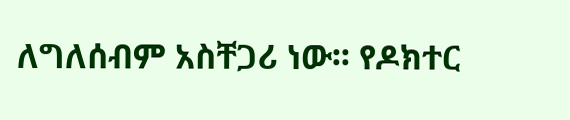ለግለሰብም አስቸጋሪ ነው፡፡ የዶክተር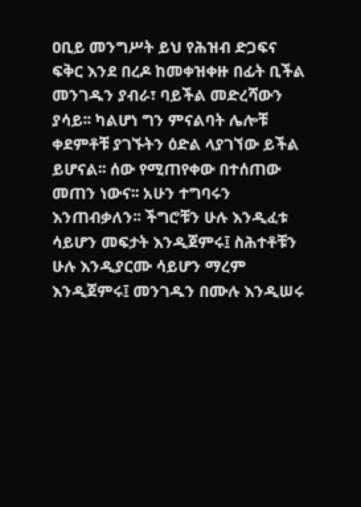ዐቢይ መንግሥት ይህ የሕዝብ ድጋፍና ፍቅር እንደ በረዶ ከመቀዝቀዙ በፊት ቢችል መንገዱን ያብራ፣ ባይችል መድረሻውን ያሳይ፡፡ ካልሆነ ግን ምናልባት ሌሎቹ ቀደምቶቹ ያገኙትን ዕድል ላያገኘው ይችል ይሆናል፡፡ ሰው የሚጠየቀው በተሰጠው መጠን ነውና፡፡ አሁን ተግባሩን እንጠብቃለን፡፡ ችግሮቹን ሁሉ እንዲፈቱ ሳይሆን መፍታት እንዲጀምሩ፤ ስሕተቶቹን ሁሉ እንዲያርሙ ሳይሆን ማረም እንዲጀምሩ፤ መንገዱን በሙሉ እንዲሠሩ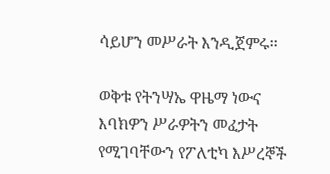ሳይሆን መሥራት እንዲጀምሩ፡፡

ወቅቱ የትንሣኤ ዋዜማ ነውና እባክዎን ሥራዎትን መፈታት የሚገባቸውን የፖለቲካ እሥረኞች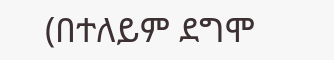(በተለይም ደግሞ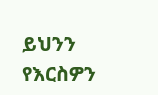ይህንን የእርስዎን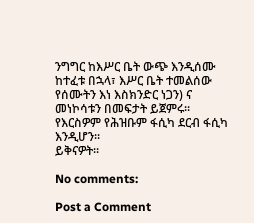ንግግር ከእሥር ቤት ውጭ እንዲሰሙ ከተፈቱ በኋላ፣ እሥር ቤት ተመልሰው የሰሙትን እነ እስክንድር ነጋን) ና መነኮሳቱን በመፍታት ይጀምሩ፡፡ የእርስዎም የሕዝቡም ፋሲካ ደርብ ፋሲካ እንዲሆን፡፡
ይቅናዎት፡፡

No comments:

Post a Comment